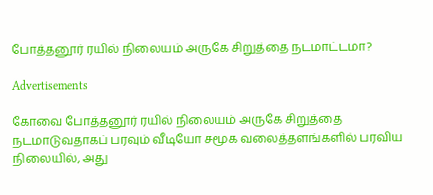போத்தனூர் ரயில் நிலையம் அருகே சிறுத்தை நடமாட்டமா?

Advertisements

கோவை போத்தனூர் ரயில் நிலையம் அருகே சிறுத்தை நடமாடுவதாகப் பரவும் வீடியோ சமூக வலைத்தளங்களில் பரவிய நிலையில், அது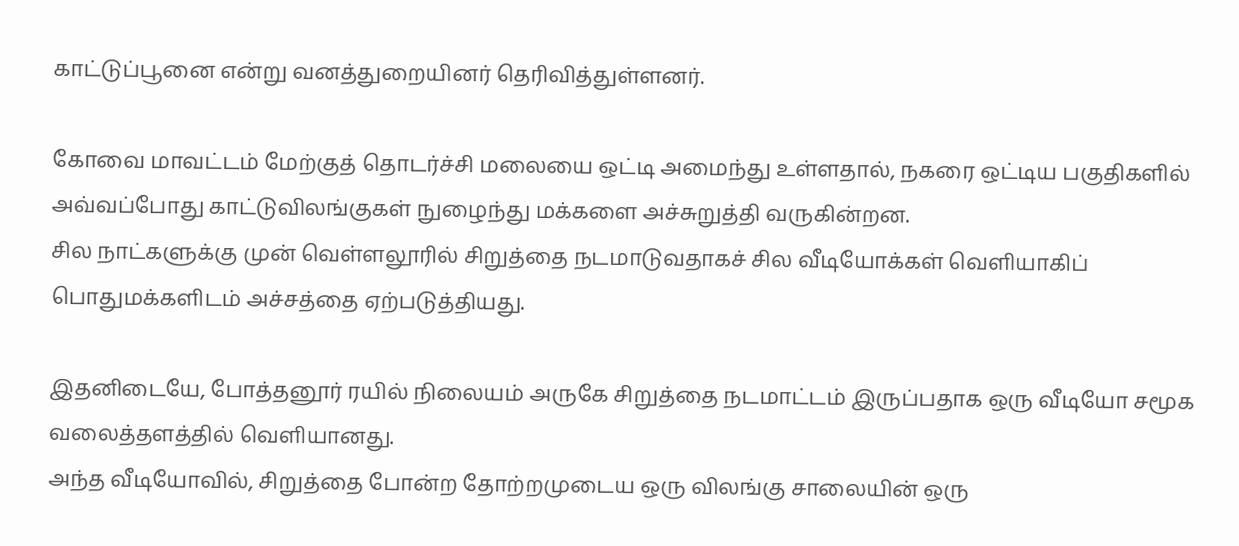காட்டுப்பூனை என்று வனத்துறையினர் தெரிவித்துள்ளனர்.

கோவை மாவட்டம் மேற்குத் தொடர்ச்சி மலையை ஒட்டி அமைந்து உள்ளதால், நகரை ஒட்டிய பகுதிகளில் அவ்வப்போது காட்டுவிலங்குகள் நுழைந்து மக்களை அச்சுறுத்தி வருகின்றன.
சில நாட்களுக்கு முன் வெள்ளலூரில் சிறுத்தை நடமாடுவதாகச் சில வீடியோக்கள் வெளியாகிப் பொதுமக்களிடம் அச்சத்தை ஏற்படுத்தியது.

இதனிடையே, போத்தனூர் ரயில் நிலையம் அருகே சிறுத்தை நடமாட்டம் இருப்பதாக ஒரு வீடியோ சமூக வலைத்தளத்தில் வெளியானது.
அந்த வீடியோவில், சிறுத்தை போன்ற தோற்றமுடைய ஒரு விலங்கு சாலையின் ஒரு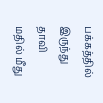பக்கத்தில் இருந்து தாவி மதில் மீது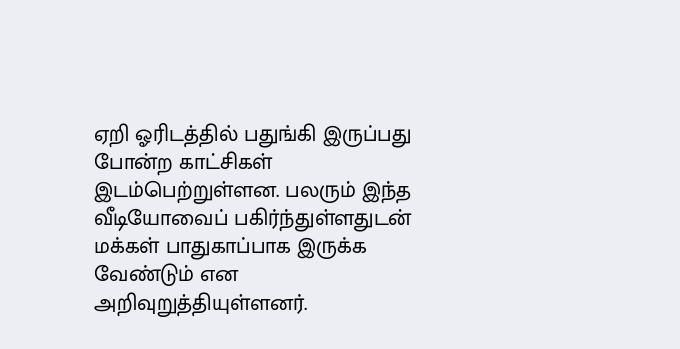ஏறி ஓரிடத்தில் பதுங்கி இருப்பது போன்ற காட்சிகள் இடம்பெற்றுள்ளன. பலரும் இந்த வீடியோவைப் பகிர்ந்துள்ளதுடன் மக்கள் பாதுகாப்பாக இருக்க வேண்டும் என அறிவுறுத்தியுள்ளனர்.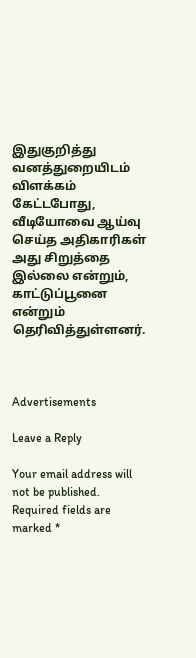இதுகுறித்து வனத்துறையிடம் விளக்கம் கேட்டபோது, வீடியோவை ஆய்வு செய்த அதிகாரிகள் அது சிறுத்தை இல்லை என்றும், காட்டுப்பூனை என்றும் தெரிவித்துள்ளனர்.



Advertisements

Leave a Reply

Your email address will not be published. Required fields are marked *